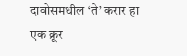दावोसमधील ‘ते’ करार हा एक क्रूर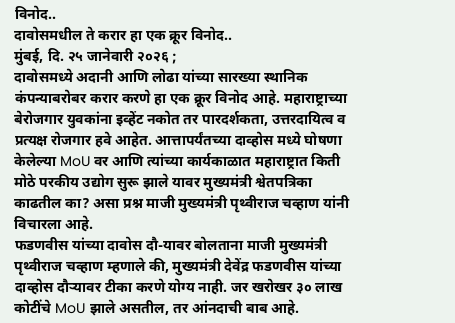विनोद..
दावोसमधील ते करार हा एक क्रूर विनोद..
मुंबई, दि. २५ जानेवारी २०२६ ;
दावोसमध्ये अदानी आणि लोढा यांच्या सारख्या स्थानिक कंपन्याबरोबर करार करणे हा एक क्रूर विनोद आहे. महाराष्ट्राच्या बेरोजगार युवकांना इव्हेंट नकोत तर पारदर्शकता, उत्तरदायित्व व प्रत्यक्ष रोजगार हवे आहेत. आत्तापर्यंतच्या दाव्होस मध्ये घोषणा केलेल्या MoU वर आणि त्यांच्या कार्यकाळात महाराष्ट्रात किती मोठे परकीय उद्योग सुरू झाले यावर मुख्यमंत्री श्वेतपत्रिका काढतील का? असा प्रश्न माजी मुख्यमंत्री पृथ्वीराज चव्हाण यांनी विचारला आहे.
फडणवीस यांच्या दावोस दौ-यावर बोलताना माजी मुख्यमंत्री पृथ्वीराज चव्हाण म्हणाले की, मुख्यमंत्री देवेंद्र फडणवीस यांच्या दाव्होस दौऱ्यावर टीका करणे योग्य नाही. जर खरोखर ३० लाख कोटींचे MoU झाले असतील, तर आंनदाची बाब आहे.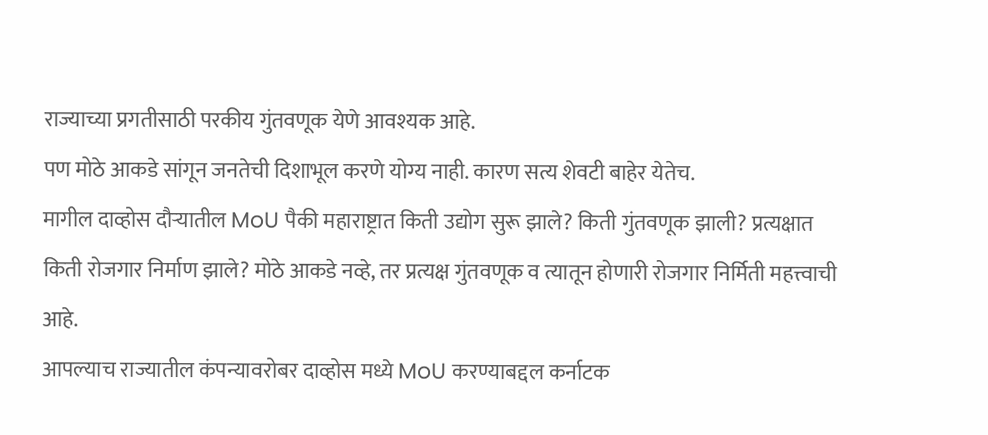राज्याच्या प्रगतीसाठी परकीय गुंतवणूक येणे आवश्यक आहे.
पण मोठे आकडे सांगून जनतेची दिशाभूल करणे योग्य नाही. कारण सत्य शेवटी बाहेर येतेच.
मागील दाव्होस दौऱ्यातील MoU पैकी महाराष्ट्रात किती उद्योग सुरू झाले? किती गुंतवणूक झाली? प्रत्यक्षात किती रोजगार निर्माण झाले? मोठे आकडे नव्हे, तर प्रत्यक्ष गुंतवणूक व त्यातून होणारी रोजगार निर्मिती महत्त्वाची आहे.
आपल्याच राज्यातील कंपन्यावरोबर दाव्होस मध्ये MoU करण्याबद्दल कर्नाटक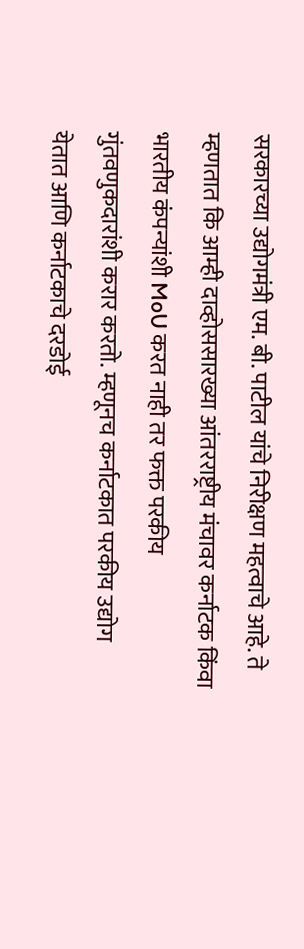सरकारच्या उद्योगमंत्री एम. बी. पाटील यांचे निरीक्षण महत्वाचे आहे. ते म्हणतात कि आम्ही दाव्होससारख्या आंतरराष्ट्रीय मंचावर कर्नाटक किंवा भारतीय कंपन्यांशी MoU करत नाही तर फक्त परकीय गुंतवणुकदारांशी करार करतो. म्हणूनच कर्नाटकात परकीय उद्योग येतात आणि कर्नाटकाचे दरडोई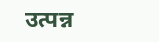उत्पन्न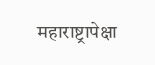महाराष्ट्रापेक्षा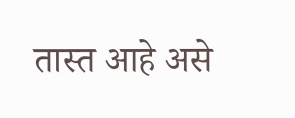तास्त आहे असे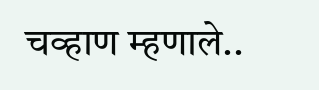चव्हाण म्हणाले..